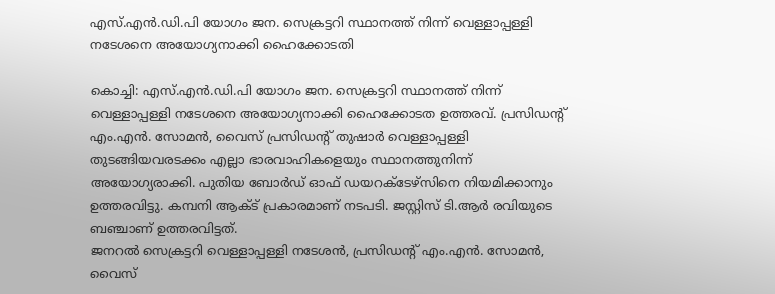എസ്.എൻ.ഡി.പി യോഗം ജന. സെക്രട്ടറി സ്ഥാനത്ത് നിന്ന് വെള്ളാപ്പള്ളി നടേശനെ അയോഗ്യനാക്കി ഹൈക്കോടതി

കൊച്ചി: എസ്.എൻ.ഡി.പി യോഗം ജന. സെക്രട്ടറി സ്ഥാനത്ത് നിന്ന് വെള്ളാപ്പള്ളി നടേശനെ അയോഗ്യനാക്കി ഹൈക്കോടത ഉത്തരവ്. പ്രസിഡന്റ് എം.എൻ. സോമൻ, വൈസ് പ്രസിഡന്റ് തുഷാർ വെള്ളാപ്പള്ളി തുടങ്ങിയവരടക്കം എല്ലാ ഭാരവാഹികളെയും സ്ഥാനത്തുനിന്ന് അയോഗ്യരാക്കി. പുതിയ ബോർഡ് ഓഫ് ഡയറക്ടേഴ്‌സിനെ നിയമിക്കാനും ഉത്തരവിട്ടു. കമ്പനി ആക്ട് പ്രകാരമാണ് നടപടി. ജസ്റ്റിസ് ടി.ആര്‍ രവിയുടെ ബഞ്ചാണ് ഉത്തരവിട്ടത്.
ജനറൽ സെക്രട്ടറി വെള്ളാപ്പള്ളി നടേശൻ, പ്രസിഡന്റ് എം.എൻ. സോമൻ, വൈസ്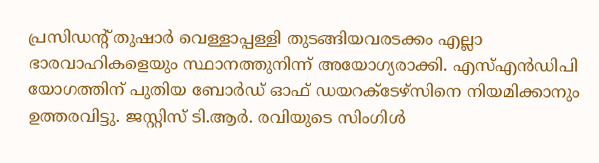പ്രസിഡന്റ് തുഷാർ വെള്ളാപ്പള്ളി തുടങ്ങിയവരടക്കം എല്ലാ ഭാരവാഹികളെയും സ്ഥാനത്തുനിന്ന് അയോഗ്യരാക്കി. എസ്എൻഡിപി യോഗത്തിന് പുതിയ ബോർഡ് ഓഫ് ഡയറക്ടേഴ്‌സിനെ നിയമിക്കാനും ഉത്തരവിട്ടു. ജസ്റ്റിസ് ടി.ആർ. രവിയുടെ സിംഗിൾ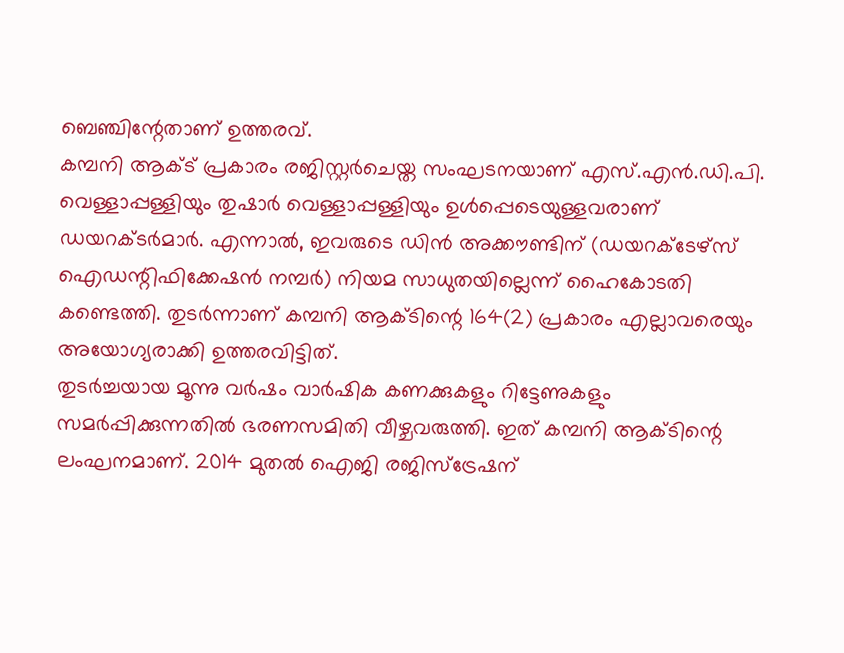ബെഞ്ചിന്റേതാണ് ഉത്തരവ്.
കമ്പനി ആക്ട് പ്രകാരം രജിസ്റ്റർചെയ്ത സംഘടനയാണ് എസ്.എൻ.ഡി.പി. വെള്ളാപ്പള്ളിയും തുഷാർ വെള്ളാപ്പള്ളിയും ഉൾപ്പെടെയുള്ളവരാണ് ഡയറക്ടർമാർ. എന്നാൽ, ഇവരുടെ ഡിൻ അക്കൗണ്ടിന് (ഡയറക്ടേഴ്‌സ് ഐഡന്റിഫിക്കേഷൻ നമ്പർ) നിയമ സാധുതയില്ലെന്ന് ഹൈകോടതി കണ്ടെത്തി. തുടർന്നാണ് കമ്പനി ആക്ടിന്റെ 164(2) പ്രകാരം എല്ലാവരെയും അയോഗ്യരാക്കി ഉത്തരവിട്ടിത്.
തുടർച്ചയായ മൂന്നു വർഷം വാർഷിക കണക്കുകളും റിട്ടേണുകളും സമർപ്പിക്കുന്നതിൽ ഭരണസമിതി വീഴ്ചവരുത്തി. ഇത് കമ്പനി ആക്ടിന്റെ ലംഘനമാണ്. 2014 മുതൽ ഐജി രജിസ്‌ട്രേഷന്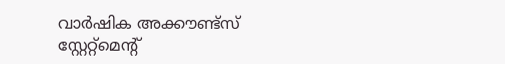വാർഷിക അക്കൗണ്ട്‌സ് സ്റ്റേറ്റ്‌മെന്റ്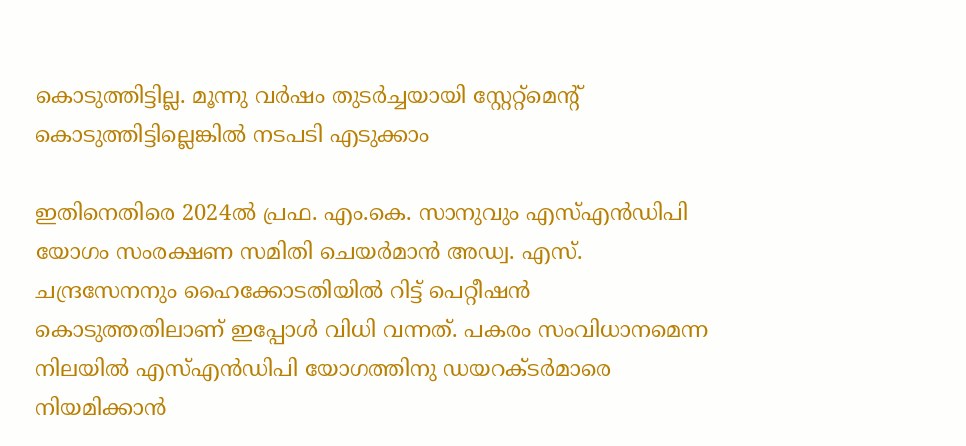കൊടുത്തിട്ടില്ല. മൂന്നു വർഷം തുടർച്ചയായി സ്റ്റേറ്റ്‌മെന്റ് കൊടുത്തിട്ടില്ലെങ്കിൽ നടപടി എടുക്കാം

ഇതിനെതിരെ 2024ൽ പ്രഫ. എം.കെ. സാനുവും എസ്എൻഡിപി യോഗം സംരക്ഷണ സമിതി ചെയർമാൻ അഡ്വ. എസ്. ചന്ദ്രസേനനും ഹൈക്കോടതിയിൽ റിട്ട് പെറ്റീഷൻ കൊടുത്തതിലാണ് ഇപ്പോൾ വിധി വന്നത്. പകരം സംവിധാനമെന്ന നിലയിൽ എസ്എൻഡിപി യോഗത്തിനു ഡയറക്ടർമാരെ നിയമിക്കാൻ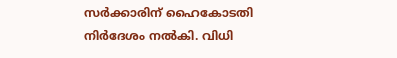സർക്കാരിന് ഹൈകോടതി നിർദേശം നൽകി. വിധി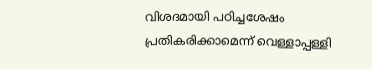വിശദമായി പഠിച്ചശേഷം പ്രതികരിക്കാമെന്ന് വെള്ളാപ്പള്ളി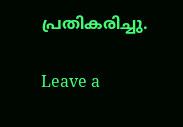പ്രതികരിച്ചു.

Leave a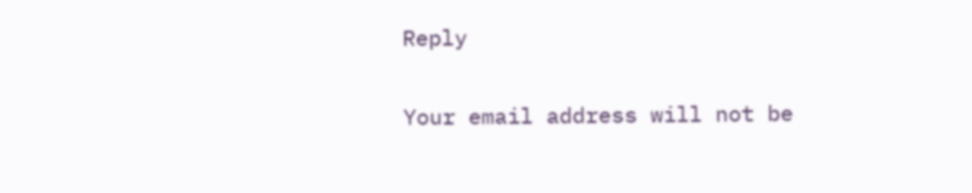Reply

Your email address will not be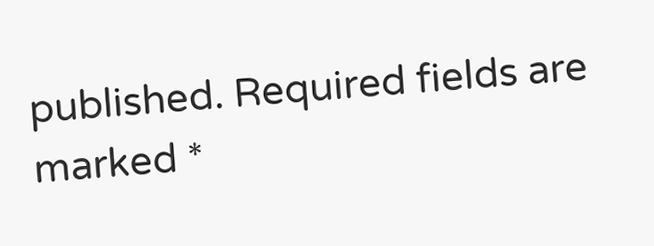published. Required fields are marked *